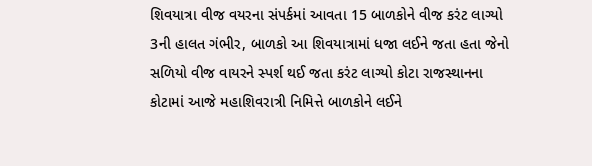શિવયાત્રા વીજ વયરના સંપર્કમાં આવતા 15 બાળકોને વીજ કરંટ લાગ્યો
3ની હાલત ગંભીર, બાળકો આ શિવયાત્રામાં ધજા લઈને જતા હતા જેનો સળિયો વીજ વાયરને સ્પર્શ થઈ જતા કરંટ લાગ્યો કોટા રાજસ્થાનના કોટામાં આજે મહાશિવરાત્રી નિમિત્તે બાળકોને લઈને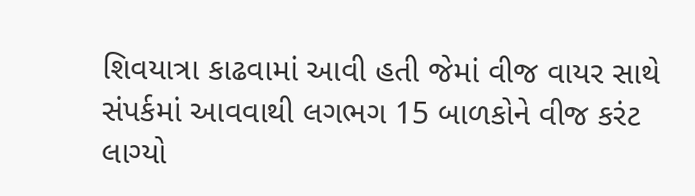શિવયાત્રા કાઢવામાં આવી હતી જેમાં વીજ વાયર સાથે સંપર્કમાં આવવાથી લગભગ 15 બાળકોને વીજ કરંટ લાગ્યો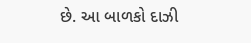છે. આ બાળકો દાઝી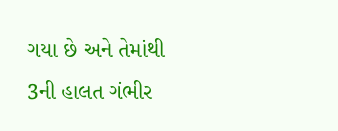ગયા છે અને તેમાંથી 3ની હાલત ગંભીર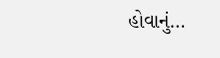હોવાનું…